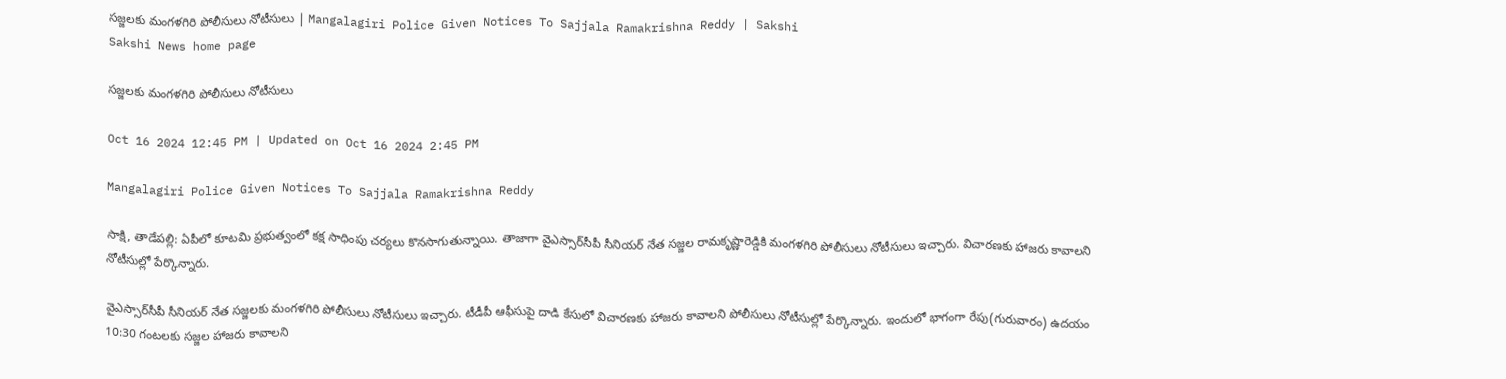సజ్జలకు మంగళగిరి పోలీసులు నోటీసులు | Mangalagiri Police Given Notices To Sajjala Ramakrishna Reddy | Sakshi
Sakshi News home page

సజ్జలకు మంగళగిరి పోలీసులు నోటీసులు

Oct 16 2024 12:45 PM | Updated on Oct 16 2024 2:45 PM

Mangalagiri Police Given Notices To Sajjala Ramakrishna Reddy

సాక్షి, తాడేపల్లి: ఏపీలో కూటమి ప్రభుత్వంలో కక్ష సాధింపు చర్యలు కొనసాగుతున్నాయి. తాజాగా వైఎస్సార్‌సీపీ సీనియర్‌ నేత సజ్జల రామకృష్ణారెడ్డికి మంగళగిరి పోలీసులు నోటీసులు ఇచ్చారు. విచారణకు హాజరు కావాలని నోటీసుల్లో పేర్కొన్నారు.

వైఎస్సార్‌సీపీ సీనియర్‌ నేత సజ్జలకు మంగళగిరి పోలీసులు నోటీసులు ఇచ్చారు. టీడీపీ ఆఫీసుపై దాడి కేసులో విచారణకు హాజరు కావాలని పోలీసులు నోటీసుల్లో పేర్కొన్నారు. ఇందులో భాగంగా రేపు(గురువారం) ఉదయం 10:30 గంటలకు సజ్జల హాజరు కావాలని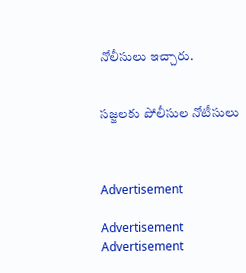నోలీసులు ఇచ్చారు.


సజ్జలకు పోలీసుల నోటీసులు



Advertisement

Advertisement
Advertisement